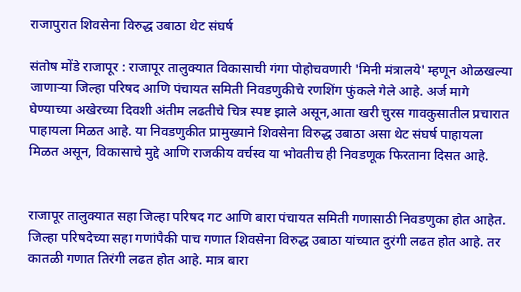राजापुरात शिवसेना विरुद्ध उबाठा थेट संघर्ष

संतोष मोंडे राजापूर : राजापूर तालुक्यात विकासाची गंगा पोहोचवणारी 'मिनी मंत्रालये' म्हणून ओळखल्या जाणाऱ्या जिल्हा परिषद आणि पंचायत समिती निवडणुकीचे रणशिंग फुंकले गेले आहे. अर्ज मागे घेण्याच्या अखेरच्या दिवशी अंतीम लढतीचे चित्र स्पष्ट झाले असून,आता खरी चुरस गावकुसातील प्रचारात पाहायला मिळत आहे. या निवडणुकीत प्रामुख्याने शिवसेना विरुद्ध उबाठा असा थेट संघर्ष पाहायला मिळत असून, विकासाचे मुद्दे आणि राजकीय वर्चस्व या भोवतीच ही निवडणूक फिरताना दिसत आहे.


राजापूर तालुक्यात सहा जिल्हा परिषद गट आणि बारा पंचायत समिती गणासाठी निवडणुका होत आहेत. जिल्हा परिषदेच्या सहा गणांपैकी पाच गणात शिवसेना विरुद्ध उबाठा यांच्यात दुरंगी लढत होत आहे. तर कातळी गणात तिरंगी लढत होत आहे. मात्र बारा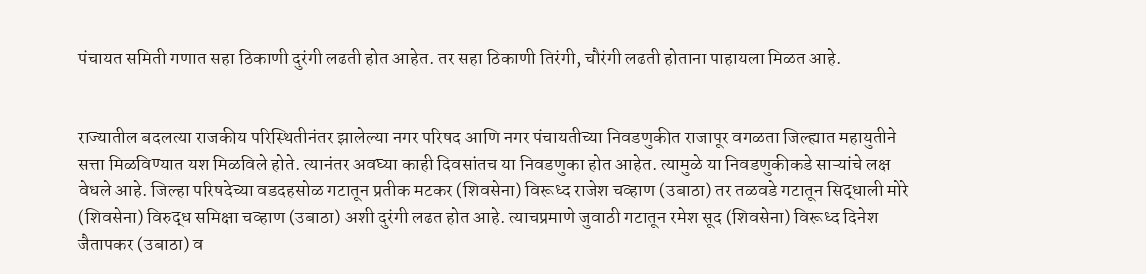पंचायत समिती गणात सहा ठिकाणी दुरंगी लढती होत आहेत. तर सहा ठिकाणी तिरंगी, चौरंगी लढती होताना पाहायला मिळत आहे.


राज्यातील बदलत्या राजकीय परिस्थितीनंतर झालेल्या नगर परिषद आणि नगर पंचायतीच्या निवडणुकीत राजापूर वगळता जिल्ह्यात महायुतीने सत्ता मिळविण्यात यश मिळविले होते. त्यानंतर अवघ्या काही दिवसांतच या निवडणुका होत आहेत. त्यामुळे या निवडणुकीकडे साऱ्यांचे लक्ष वेधले आहे. जिल्हा परिषदेच्या वडदहसोळ गटातून प्रतीक मटकर (शिवसेना) विरूध्द राजेश चव्हाण (उबाठा) तर तळवडे गटातून सिद्धाली मोरे (शिवसेना) विरुद्ध समिक्षा चव्हाण (उबाठा) अशी दुरंगी लढत होत आहे. त्याचप्रमाणे जुवाठी गटातून रमेश सूद (शिवसेना) विरूध्द दिनेश जैतापकर (उबाठा) व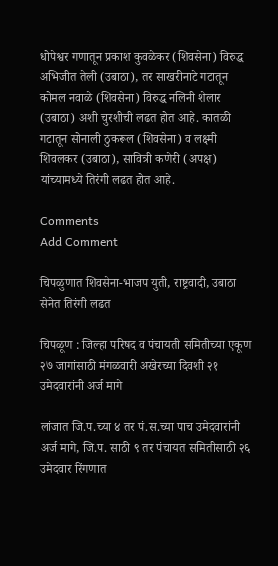धोपेश्वर गणातून प्रकाश कुवळेकर (शिवसेना) विरुद्ध अभिजीत तेली (उबाठा), तर साखरीनाटे गटातून कोमल नवाळे (शिवसेना) विरुद्ध नलिनी शेलार (उबाठा) अशी चुरशीची लढत होत आहे. कातळी गटातून सोनाली ठुकरूल (शिवसेना) व लक्ष्मी शिवलकर (उबाठा), सावित्री कणेरी (अपक्ष) यांच्यामध्ये तिरंगी लढत होत आहे.

Comments
Add Comment

चिपळुणात शिवसेना-भाजप युती, राष्ट्रवादी, उबाठा सेनेत तिरंगी लढत

चिपळूण : जिल्हा परिषद व पंचायती समितीच्या एकूण २७ जागांसाठी मंगळवारी अखेरच्या दिवशी २१ उमेदवारांनी अर्ज मागे

लांजात जि.प.च्या ४ तर पं.स.च्या पाच उमेदवारांनी अर्ज मागे, जि.प. साठी ९ तर पंचायत समितीसाठी २६ उमेदवार रिंगणात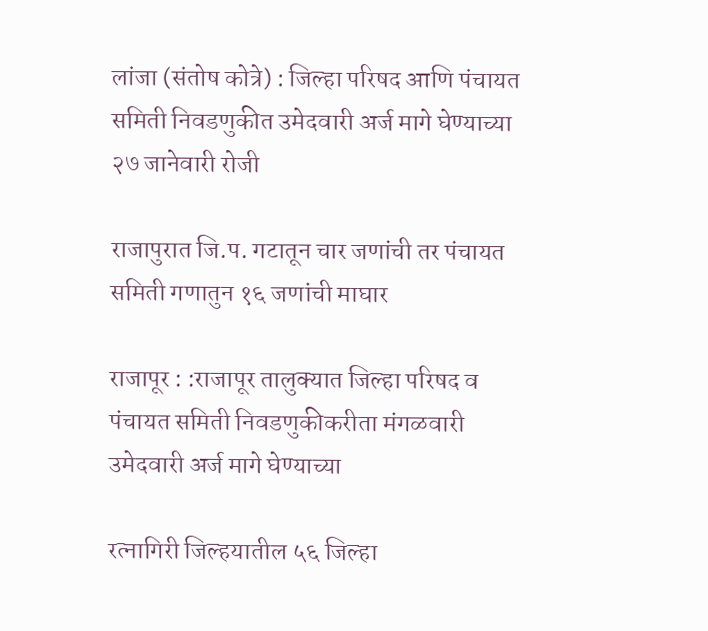लांजा (संतोष कोत्रे) : जिल्हा परिषद आणि पंचायत समिती निवडणुकीत उमेदवारी अर्ज मागे घेण्याच्या २७ जानेवारी रोजी

राजापुरात जि.प. गटातून चार जणांची तर पंचायत समिती गणातुन १६ जणांची माघार

राजापूर : :राजापूर तालुक्यात जिल्हा परिषद व पंचायत समिती निवडणुकीकरीता मंगळवारी उमेदवारी अर्ज मागे घेण्याच्या

रत्नागिरी जिल्हयातील ५६ जिल्हा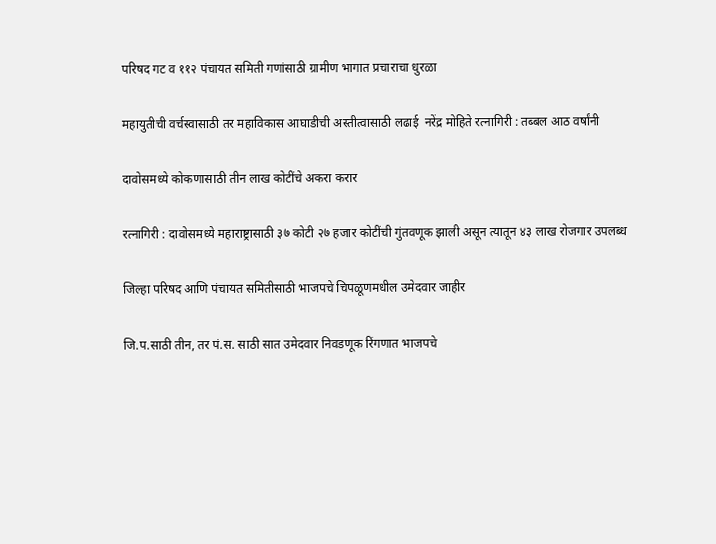परिषद गट व ११२ पंचायत समिती गणांसाठी ग्रामीण भागात प्रचाराचा धुरळा

महायुतीची वर्चस्वासाठी तर महाविकास आघाडीची अस्तीत्वासाठी लढाई  नरेंद्र मोहिते रत्नागिरी : तब्बल आठ वर्षांनी

दावोसमध्ये कोकणासाठी तीन लाख कोटींचे अकरा करार

रत्नागिरी : दावोसमध्ये महाराष्ट्रासाठी ३७ कोटी २७ हजार कोटींची गुंतवणूक झाली असून त्यातून ४३ लाख रोजगार उपलब्ध

जिल्हा परिषद आणि पंचायत समितीसाठी भाजपचे चिपळूणमधील उमेदवार जाहीर

जि.प.साठी तीन, तर पं.स. साठी सात उमेदवार निवडणूक रिंगणात भाजपचे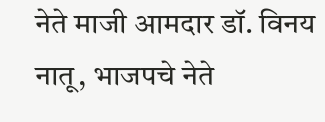नेते माजी आमदार डॉ. विनय नातू, भाजपचे नेते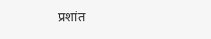प्रशांत